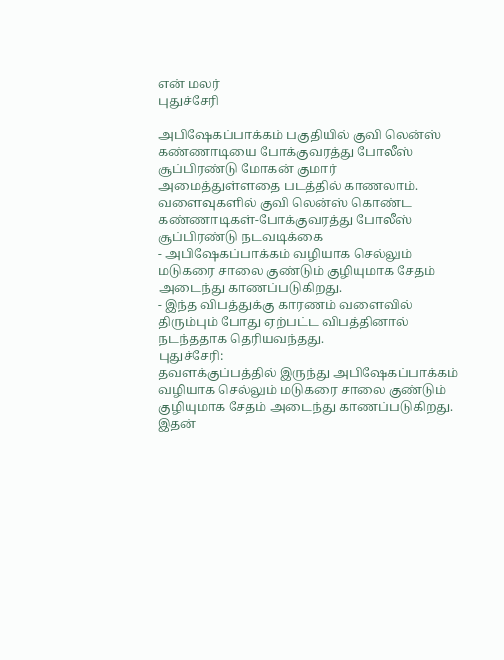என் மலர்
புதுச்சேரி

அபிஷேகப்பாக்கம் பகுதியில் குவி லென்ஸ் கண்ணாடியை போக்குவரத்து போலீஸ் சூப்பிரண்டு மோகன் குமார் அமைத்துள்ளதை படத்தில் காணலாம்.
வளைவுகளில் குவி லென்ஸ் கொண்ட கண்ணாடிகள்-போக்குவரத்து போலீஸ் சூப்பிரண்டு நடவடிக்கை
- அபிஷேகப்பாக்கம் வழியாக செல்லும் மடுகரை சாலை குண்டும் குழியுமாக சேதம் அடைந்து காணப்படுகிறது.
- இந்த விபத்துக்கு காரணம் வளைவில் திரும்பும் போது ஏற்பட்ட விபத்தினால் நடந்ததாக தெரியவந்தது.
புதுச்சேரி:
தவளக்குப்பத்தில் இருந்து அபிஷேகப்பாக்கம் வழியாக செல்லும் மடுகரை சாலை குண்டும் குழியுமாக சேதம் அடைந்து காணப்படுகிறது. இதன்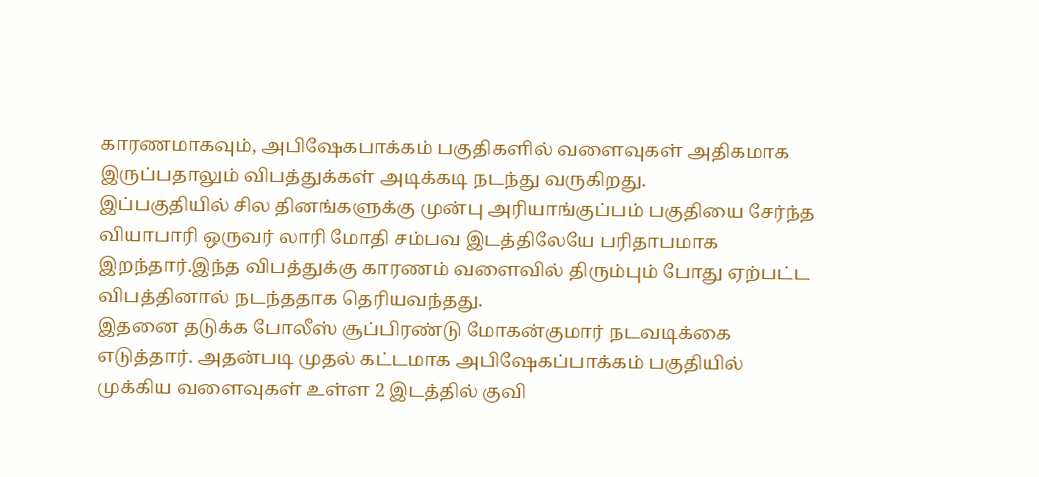காரணமாகவும், அபிஷேகபாக்கம் பகுதிகளில் வளைவுகள் அதிகமாக இருப்பதாலும் விபத்துக்கள் அடிக்கடி நடந்து வருகிறது.
இப்பகுதியில் சில தினங்களுக்கு முன்பு அரியாங்குப்பம் பகுதியை சேர்ந்த வியாபாரி ஒருவர் லாரி மோதி சம்பவ இடத்திலேயே பரிதாபமாக இறந்தார்.இந்த விபத்துக்கு காரணம் வளைவில் திரும்பும் போது ஏற்பட்ட விபத்தினால் நடந்ததாக தெரியவந்தது.
இதனை தடுக்க போலீஸ் சூப்பிரண்டு மோகன்குமார் நடவடிக்கை எடுத்தார். அதன்படி முதல் கட்டமாக அபிஷேகப்பாக்கம் பகுதியில் முக்கிய வளைவுகள் உள்ள 2 இடத்தில் குவி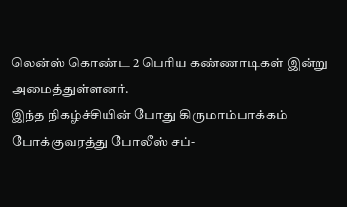லென்ஸ் கொண்ட 2 பெரிய கண்ணாடிகள் இன்று அமைத்துள்ளனர்.
இந்த நிகழ்ச்சியின் போது கிருமாம்பாக்கம் போக்குவரத்து போலீஸ் சப்-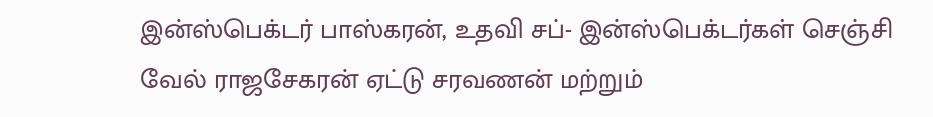இன்ஸ்பெக்டர் பாஸ்கரன், உதவி சப்- இன்ஸ்பெக்டர்கள் செஞ்சி வேல் ராஜசேகரன் ஏட்டு சரவணன் மற்றும்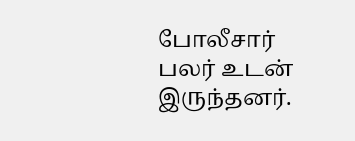போலீசார் பலர் உடன் இருந்தனர்.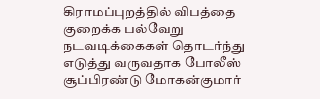கிராமப்புறத்தில் விபத்தை குறைக்க பல்வேறு நடவடிக்கைகள் தொடர்ந்து எடுத்து வருவதாக போலீஸ் சூப்பிரண்டு மோகன்குமார்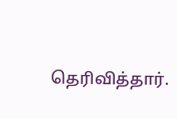தெரிவித்தார்.